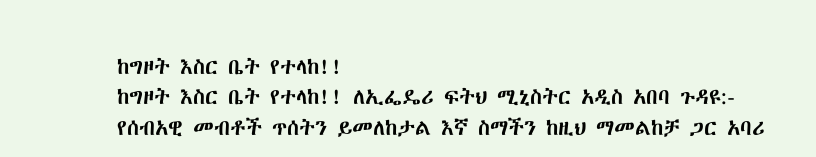ከግዞት እስር ቤት የተላከ!!
ከግዞት እስር ቤት የተላከ!! ለኢፌዴሪ ፍትህ ሚኒስትር አዲስ አበባ ጉዳዩ:- የሰብአዊ መብቶች ጥሰትን ይመለከታል እኛ ስማችን ከዚህ ማመልከቻ ጋር አባሪ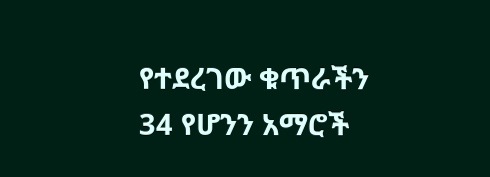የተደረገው ቁጥራችን 34 የሆንን አማሮች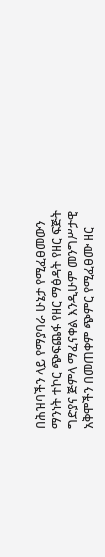በሕዝባችን ላይ የማያባራ ሁኔታ የሚፈፀመውን ማንነት ተኮር ጭፍጨፋ የዘር ማፅዳት የዘር ፍጅት ግድያና ጅምላ ማፈናቀል እንዲሁም መንግሥታዊ አቅሞችን በመጠቀም ጭምር የሚፈፀሙ ዘር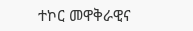ተኮር መዋቅራዊና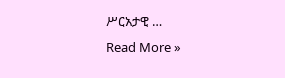ሥርአታዊ …
Read More »